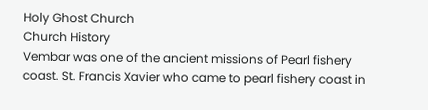Holy Ghost Church
Church History
Vembar was one of the ancient missions of Pearl fishery coast. St. Francis Xavier who came to pearl fishery coast in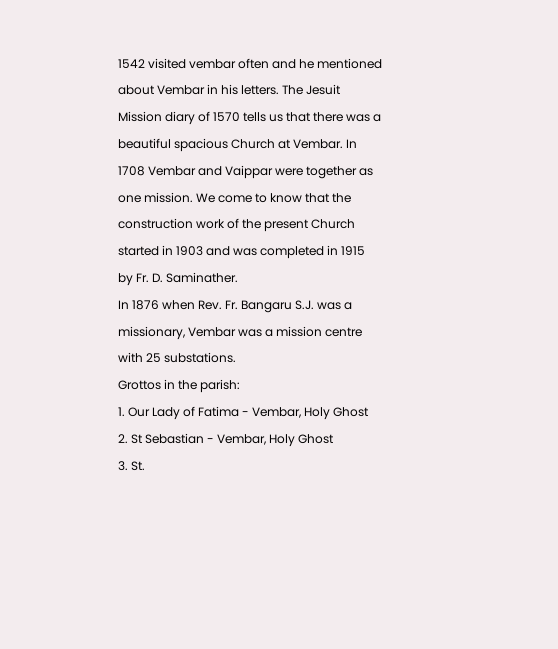1542 visited vembar often and he mentioned about Vembar in his letters. The Jesuit Mission diary of 1570 tells us that there was a beautiful spacious Church at Vembar. In 1708 Vembar and Vaippar were together as one mission. We come to know that the construction work of the present Church started in 1903 and was completed in 1915 by Fr. D. Saminather.
In 1876 when Rev. Fr. Bangaru S.J. was a missionary, Vembar was a mission centre with 25 substations.
Grottos in the parish:
1. Our Lady of Fatima - Vembar, Holy Ghost
2. St Sebastian - Vembar, Holy Ghost
3. St.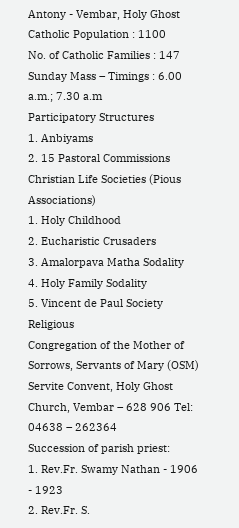Antony - Vembar, Holy Ghost
Catholic Population : 1100
No. of Catholic Families : 147
Sunday Mass – Timings : 6.00 a.m.; 7.30 a.m
Participatory Structures
1. Anbiyams
2. 15 Pastoral Commissions
Christian Life Societies (Pious Associations)
1. Holy Childhood
2. Eucharistic Crusaders
3. Amalorpava Matha Sodality
4. Holy Family Sodality
5. Vincent de Paul Society
Religious
Congregation of the Mother of Sorrows, Servants of Mary (OSM)
Servite Convent, Holy Ghost Church, Vembar – 628 906 Tel: 04638 – 262364
Succession of parish priest:
1. Rev.Fr. Swamy Nathan - 1906 - 1923
2. Rev.Fr. S.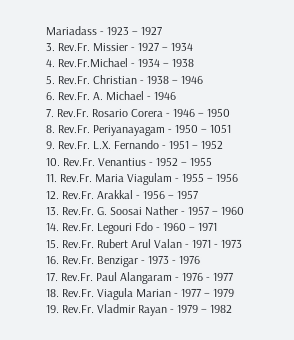Mariadass - 1923 – 1927
3. Rev.Fr. Missier - 1927 – 1934
4. Rev.Fr.Michael - 1934 – 1938
5. Rev.Fr. Christian - 1938 – 1946
6. Rev.Fr. A. Michael - 1946
7. Rev.Fr. Rosario Corera - 1946 – 1950
8. Rev.Fr. Periyanayagam - 1950 – 1051
9. Rev.Fr. L.X. Fernando - 1951 – 1952
10. Rev.Fr. Venantius - 1952 – 1955
11. Rev.Fr. Maria Viagulam - 1955 – 1956
12. Rev.Fr. Arakkal - 1956 – 1957
13. Rev.Fr. G. Soosai Nather - 1957 – 1960
14. Rev.Fr. Legouri Fdo - 1960 – 1971
15. Rev.Fr. Rubert Arul Valan - 1971 - 1973
16. Rev.Fr. Benzigar - 1973 - 1976
17. Rev.Fr. Paul Alangaram - 1976 - 1977
18. Rev.Fr. Viagula Marian - 1977 – 1979
19. Rev.Fr. Vladmir Rayan - 1979 – 1982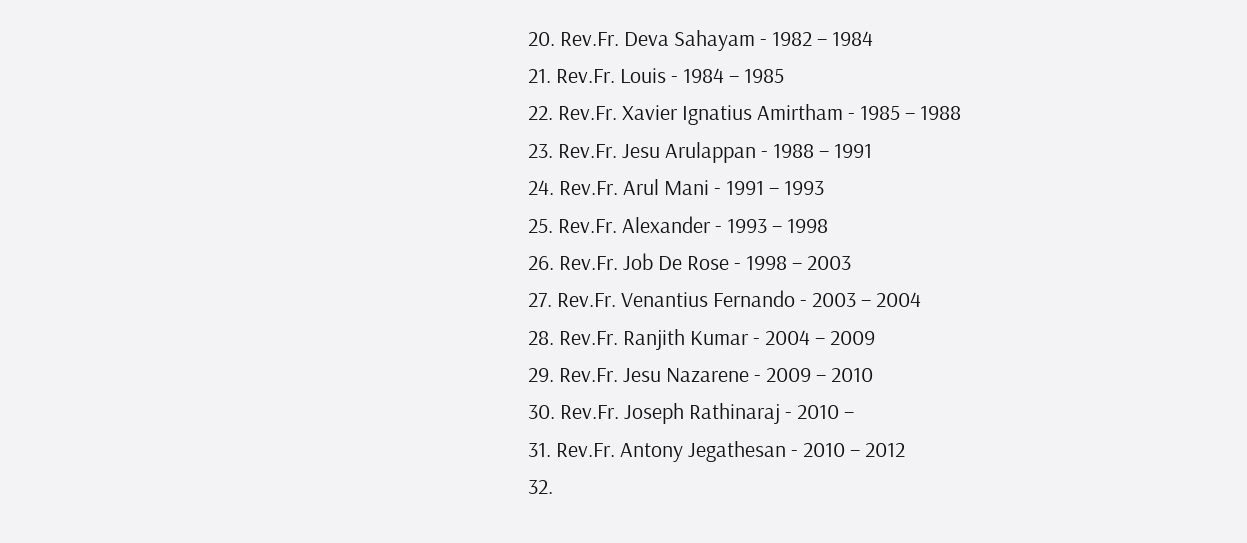20. Rev.Fr. Deva Sahayam - 1982 – 1984
21. Rev.Fr. Louis - 1984 – 1985
22. Rev.Fr. Xavier Ignatius Amirtham - 1985 – 1988
23. Rev.Fr. Jesu Arulappan - 1988 – 1991
24. Rev.Fr. Arul Mani - 1991 – 1993
25. Rev.Fr. Alexander - 1993 – 1998
26. Rev.Fr. Job De Rose - 1998 – 2003
27. Rev.Fr. Venantius Fernando - 2003 – 2004
28. Rev.Fr. Ranjith Kumar - 2004 – 2009
29. Rev.Fr. Jesu Nazarene - 2009 – 2010
30. Rev.Fr. Joseph Rathinaraj - 2010 –
31. Rev.Fr. Antony Jegathesan - 2010 – 2012
32.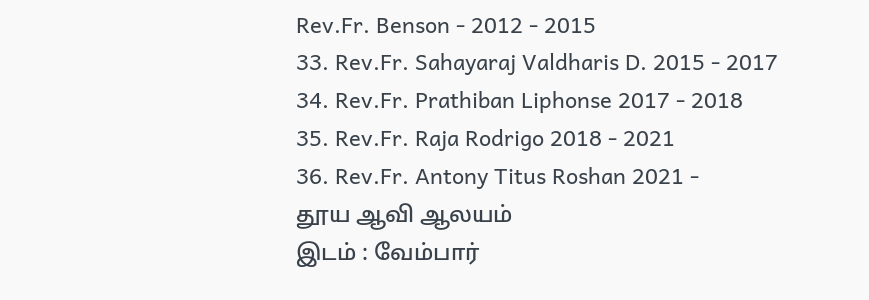Rev.Fr. Benson - 2012 - 2015
33. Rev.Fr. Sahayaraj Valdharis D. 2015 - 2017
34. Rev.Fr. Prathiban Liphonse 2017 - 2018
35. Rev.Fr. Raja Rodrigo 2018 - 2021
36. Rev.Fr. Antony Titus Roshan 2021 -
தூய ஆவி ஆலயம்
இடம் : வேம்பார்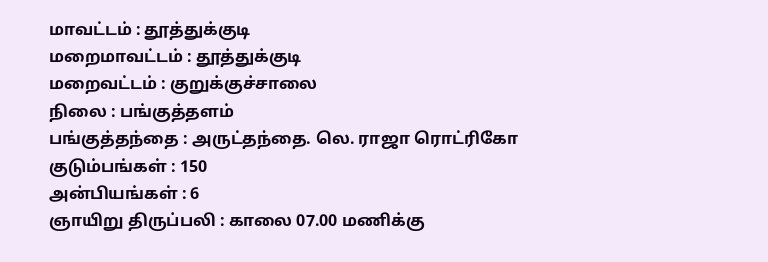மாவட்டம் : தூத்துக்குடி
மறைமாவட்டம் : தூத்துக்குடி
மறைவட்டம் : குறுக்குச்சாலை
நிலை : பங்குத்தளம்
பங்குத்தந்தை : அருட்தந்தை. லெ. ராஜா ரொட்ரிகோ
குடும்பங்கள் : 150
அன்பியங்கள் : 6
ஞாயிறு திருப்பலி : காலை 07.00 மணிக்கு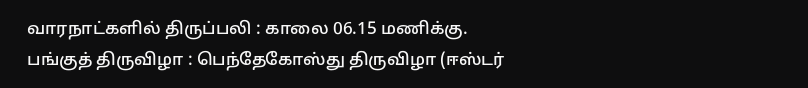வாரநாட்களில் திருப்பலி : காலை 06.15 மணிக்கு.
பங்குத் திருவிழா : பெந்தேகோஸ்து திருவிழா (ஈஸ்டர்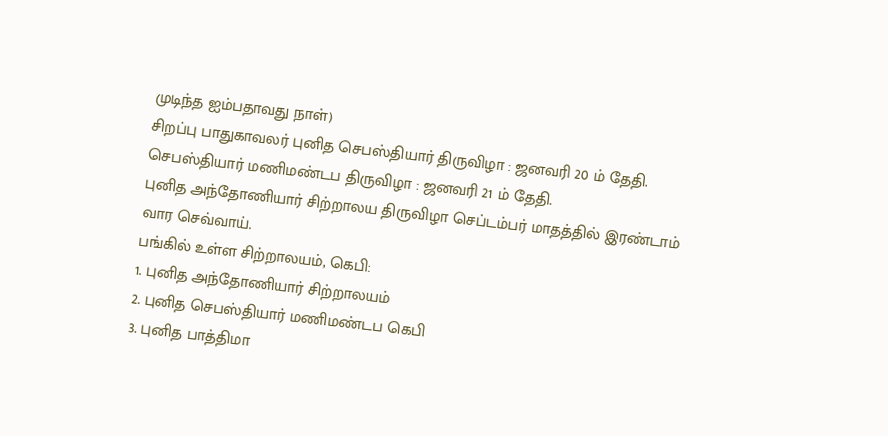முடிந்த ஐம்பதாவது நாள்)
சிறப்பு பாதுகாவலர் புனித செபஸ்தியார் திருவிழா : ஜனவரி 20 ம் தேதி.
செபஸ்தியார் மணிமண்டப திருவிழா : ஜனவரி 21 ம் தேதி.
புனித அந்தோணியார் சிற்றாலய திருவிழா செப்டம்பர் மாதத்தில் இரண்டாம் வார செவ்வாய்.
பங்கில் உள்ள சிற்றாலயம், கெபி:
1. புனித அந்தோணியார் சிற்றாலயம்
2. புனித செபஸ்தியார் மணிமண்டப கெபி
3. புனித பாத்திமா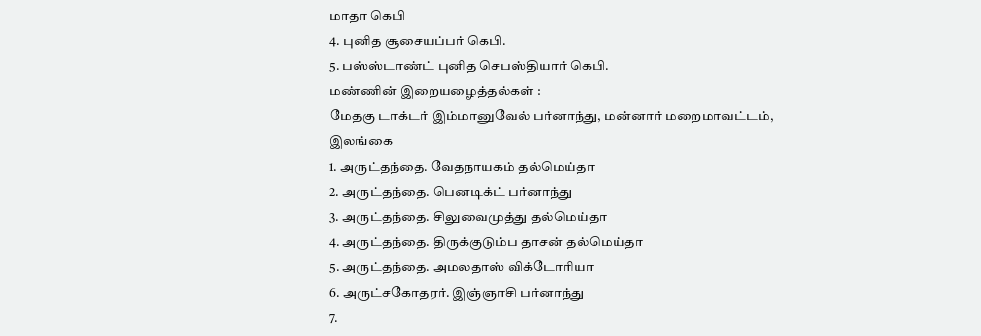மாதா கெபி
4. புனித சூசையப்பர் கெபி.
5. பஸ்ஸ்டாண்ட் புனித செபஸ்தியார் கெபி.
மண்ணின் இறையழைத்தல்கள் :
மேதகு டாக்டர் இம்மானுவேல் பர்னாந்து, மன்னார் மறைமாவட்டம், இலங்கை
1. அருட்தந்தை. வேதநாயகம் தல்மெய்தா
2. அருட்தந்தை. பெனடிக்ட் பர்னாந்து
3. அருட்தந்தை. சிலுவைமுத்து தல்மெய்தா
4. அருட்தந்தை. திருக்குடும்ப தாசன் தல்மெய்தா
5. அருட்தந்தை. அமலதாஸ் விக்டோரியா
6. அருட்சகோதரர். இஞ்ஞாசி பர்னாந்து
7.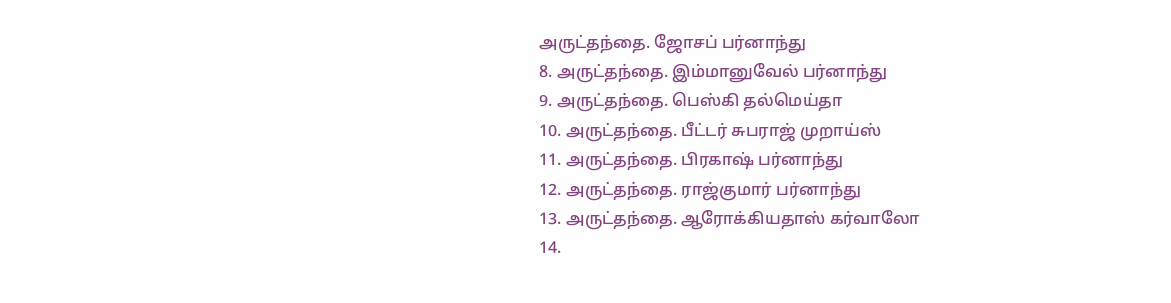அருட்தந்தை. ஜோசப் பர்னாந்து
8. அருட்தந்தை. இம்மானுவேல் பர்னாந்து
9. அருட்தந்தை. பெஸ்கி தல்மெய்தா
10. அருட்தந்தை. பீட்டர் சுபராஜ் முறாய்ஸ்
11. அருட்தந்தை. பிரகாஷ் பர்னாந்து
12. அருட்தந்தை. ராஜ்குமார் பர்னாந்து
13. அருட்தந்தை. ஆரோக்கியதாஸ் கர்வாலோ
14.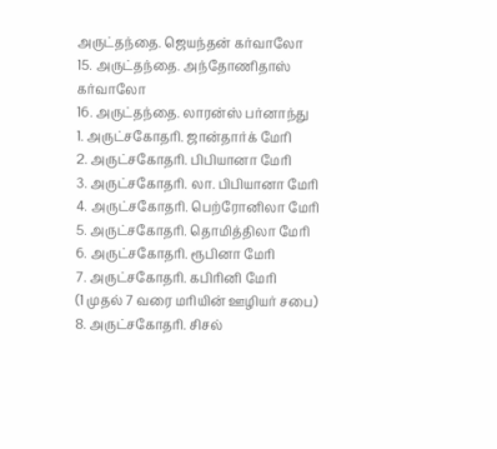அருட்தந்தை. ஜெயந்தன் கர்வாலோ
15. அருட்தந்தை. அந்தோணிதாஸ் கர்வாலோ
16. அருட்தந்தை. லாரன்ஸ் பர்னாந்து
1. அருட்சகோதரி. ஜான்தார்க் மேரி
2. அருட்சகோதரி. பிபியானா மேரி
3. அருட்சகோதரி. லா. பிபியானா மேரி
4. அருட்சகோதரி. பெற்ரோனிலா மேரி
5. அருட்சகோதரி. தொமித்திலா மேரி
6. அருட்சகோதரி. ரூபினா மேரி
7. அருட்சகோதரி. கபிரினி மேரி
(1 முதல் 7 வரை மரியின் ஊழியர் சபை)
8. அருட்சகோதரி. சிசல்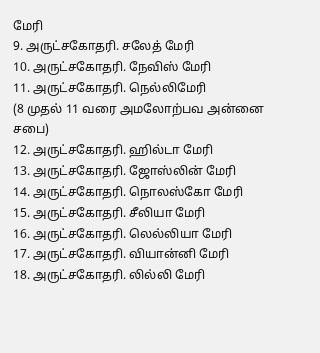மேரி
9. அருட்சகோதரி. சலேத் மேரி
10. அருட்சகோதரி. நேவிஸ் மேரி
11. அருட்சகோதரி. நெல்லிமேரி
(8 முதல் 11 வரை அமலோற்பவ அன்னை சபை)
12. அருட்சகோதரி. ஹில்டா மேரி
13. அருட்சகோதரி. ஜோஸ்லின் மேரி
14. அருட்சகோதரி. நொலஸ்கோ மேரி
15. அருட்சகோதரி. சீலியா மேரி
16. அருட்சகோதரி. லெல்லியா மேரி
17. அருட்சகோதரி. வியான்னி மேரி
18. அருட்சகோதரி. லில்லி மேரி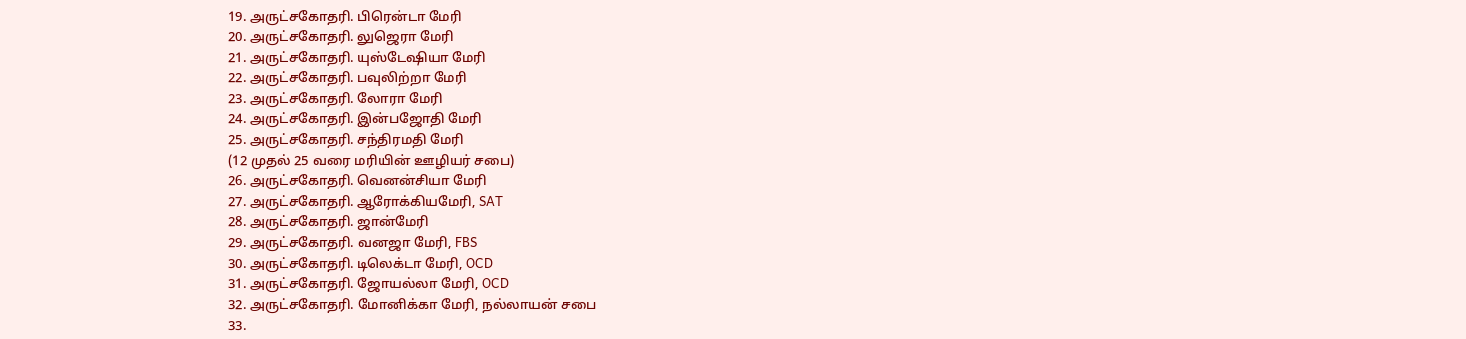19. அருட்சகோதரி. பிரென்டா மேரி
20. அருட்சகோதரி. லுஜெரா மேரி
21. அருட்சகோதரி. யுஸ்டேஷியா மேரி
22. அருட்சகோதரி. பவுலிற்றா மேரி
23. அருட்சகோதரி. லோரா மேரி
24. அருட்சகோதரி. இன்பஜோதி மேரி
25. அருட்சகோதரி. சந்திரமதி மேரி
(12 முதல் 25 வரை மரியின் ஊழியர் சபை)
26. அருட்சகோதரி. வெனன்சியா மேரி
27. அருட்சகோதரி. ஆரோக்கியமேரி, SAT
28. அருட்சகோதரி. ஜான்மேரி
29. அருட்சகோதரி. வனஜா மேரி, FBS
30. அருட்சகோதரி. டிலெக்டா மேரி, OCD
31. அருட்சகோதரி. ஜோயல்லா மேரி, OCD
32. அருட்சகோதரி. மோனிக்கா மேரி, நல்லாயன் சபை
33.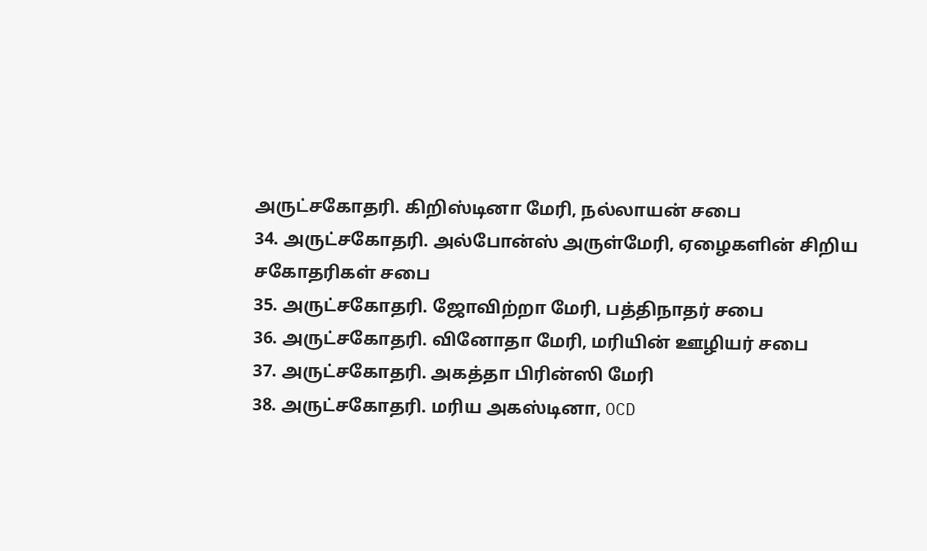அருட்சகோதரி. கிறிஸ்டினா மேரி, நல்லாயன் சபை
34. அருட்சகோதரி. அல்போன்ஸ் அருள்மேரி, ஏழைகளின் சிறிய சகோதரிகள் சபை
35. அருட்சகோதரி. ஜோவிற்றா மேரி, பத்திநாதர் சபை
36. அருட்சகோதரி. வினோதா மேரி, மரியின் ஊழியர் சபை
37. அருட்சகோதரி. அகத்தா பிரின்ஸி மேரி
38. அருட்சகோதரி. மரிய அகஸ்டினா, OCD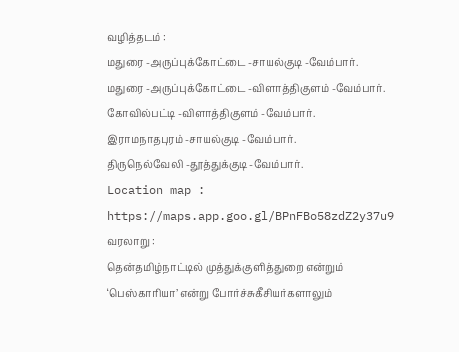வழித்தடம் :
மதுரை -அருப்புக்கோட்டை -சாயல்குடி -வேம்பார்.
மதுரை -அருப்புக்கோட்டை -விளாத்திகுளம் -வேம்பார்.
கோவில்பட்டி -விளாத்திகுளம் -வேம்பார்.
இராமநாதபுரம் -சாயல்குடி -வேம்பார்.
திருநெல்வேலி -தூத்துக்குடி -வேம்பார்.
Location map :
https://maps.app.goo.gl/BPnFBo58zdZ2y37u9
வரலாறு :
தென்தமிழ்நாட்டில் முத்துக்குளித்துறை என்றும் ‘பெஸ்காரியா’ என்று போர்ச்சுகீசியர்களாலும்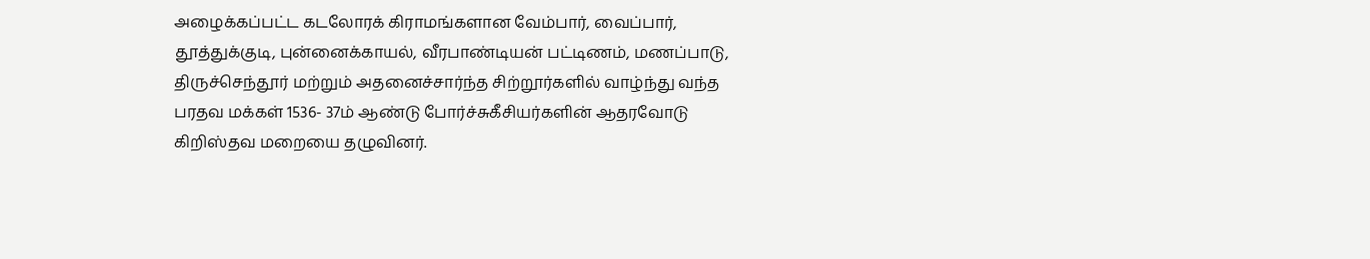அழைக்கப்பட்ட கடலோரக் கிராமங்களான வேம்பார், வைப்பார், தூத்துக்குடி, புன்னைக்காயல், வீரபாண்டியன் பட்டிணம், மணப்பாடு, திருச்செந்தூர் மற்றும் அதனைச்சார்ந்த சிற்றூர்களில் வாழ்ந்து வந்த பரதவ மக்கள் 1536- 37ம் ஆண்டு போர்ச்சுகீசியர்களின் ஆதரவோடு கிறிஸ்தவ மறையை தழுவினர்.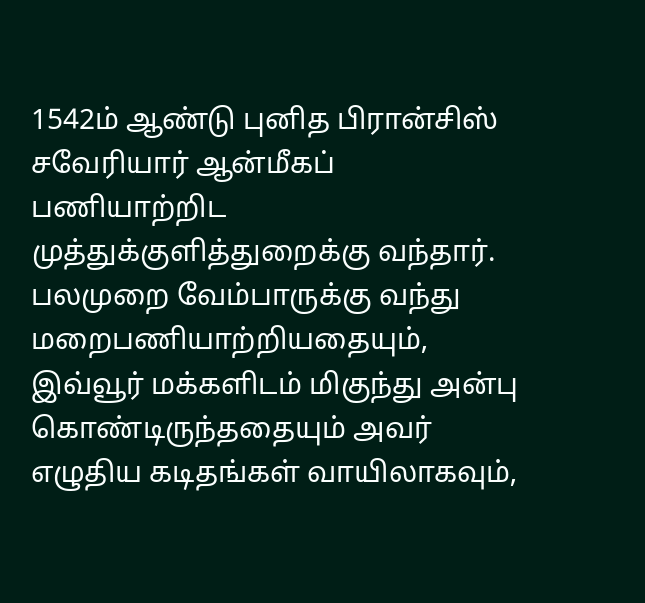1542ம் ஆண்டு புனித பிரான்சிஸ் சவேரியார் ஆன்மீகப் பணியாற்றிட முத்துக்குளித்துறைக்கு வந்தார். பலமுறை வேம்பாருக்கு வந்து மறைபணியாற்றியதையும், இவ்வூர் மக்களிடம் மிகுந்து அன்பு கொண்டிருந்ததையும் அவர் எழுதிய கடிதங்கள் வாயிலாகவும்,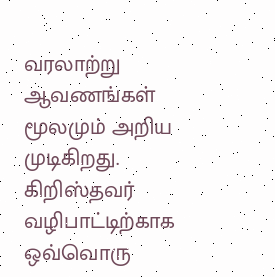வரலாற்று ஆவணங்கள் மூலமும் அறிய முடிகிறது. கிறிஸ்தவர் வழிபாட்டிற்காக ஒவ்வொரு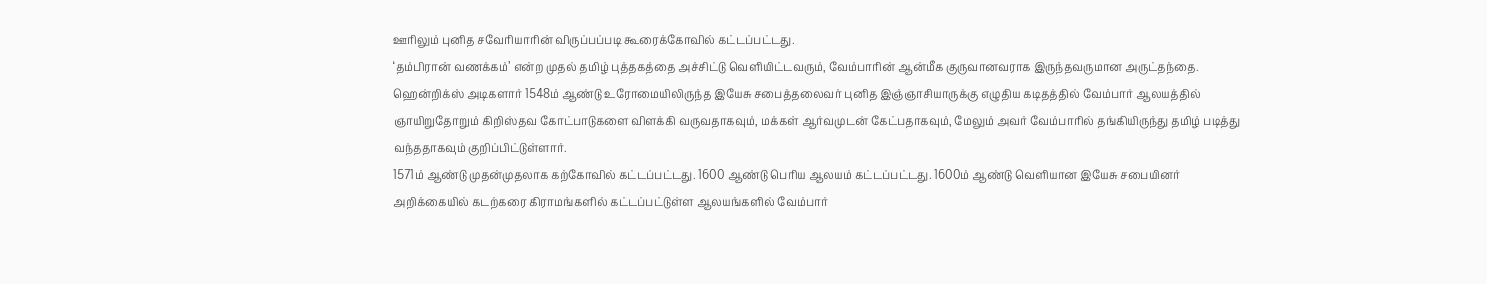ஊரிலும் புனித சவேரியாரின் விருப்பப்படி கூரைக்கோவில் கட்டப்பட்டது.
‘தம்பிரான் வணக்கம்’ என்ற முதல் தமிழ் புத்தகத்தை அச்சிட்டு வெளியிட்டவரும், வேம்பாரின் ஆன்மீக குருவானவராக இருந்தவருமான அருட்தந்தை. ஹென்றிக்ஸ் அடிகளார் 1548ம் ஆண்டு உரோமையிலிருந்த இயேசு சபைத்தலைவர் புனித இஞ்ஞாசியாருக்கு எழுதிய கடிதத்தில் வேம்பார் ஆலயத்தில் ஞாயிறுதோறும் கிறிஸ்தவ கோட்பாடுகளை விளக்கி வருவதாகவும், மக்கள் ஆர்வமுடன் கேட்பதாகவும், மேலும் அவர் வேம்பாரில் தங்கியிருந்து தமிழ் படித்து வந்ததாகவும் குறிப்பிட்டுள்ளார்.
1571ம் ஆண்டு முதன்முதலாக கற்கோவில் கட்டப்பட்டது. 1600 ஆண்டு பெரிய ஆலயம் கட்டப்பட்டது. 1600ம் ஆண்டு வெளியான இயேசு சபையினர் அறிக்கையில் கடற்கரை கிராமங்களில் கட்டப்பட்டுள்ள ஆலயங்களில் வேம்பார்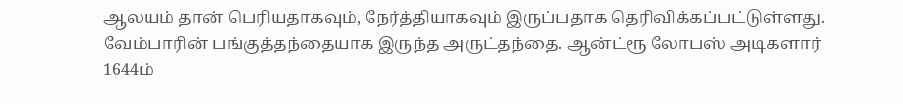ஆலயம் தான் பெரியதாகவும், நேர்த்தியாகவும் இருப்பதாக தெரிவிக்கப்பட்டுள்ளது. வேம்பாரின் பங்குத்தந்தையாக இருந்த அருட்தந்தை. ஆன்ட்ரூ லோபஸ் அடிகளார் 1644ம்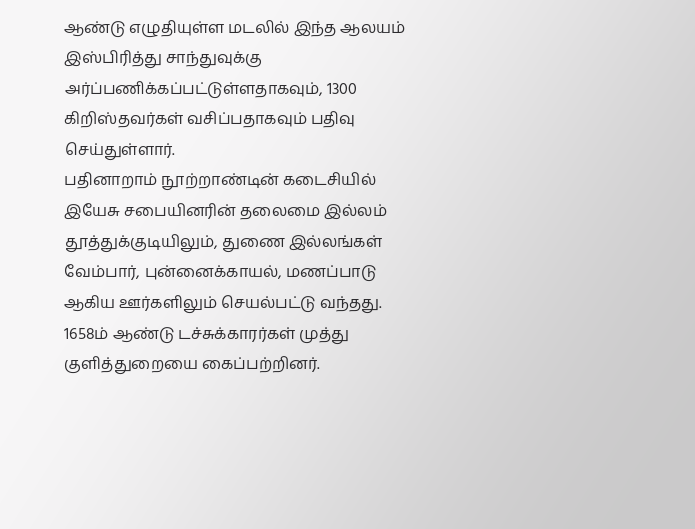ஆண்டு எழுதியுள்ள மடலில் இந்த ஆலயம் இஸ்பிரித்து சாந்துவுக்கு அர்ப்பணிக்கப்பட்டுள்ளதாகவும், 1300 கிறிஸ்தவர்கள் வசிப்பதாகவும் பதிவு செய்துள்ளார்.
பதினாறாம் நூற்றாண்டின் கடைசியில் இயேசு சபையினரின் தலைமை இல்லம் தூத்துக்குடியிலும், துணை இல்லங்கள் வேம்பார், புன்னைக்காயல், மணப்பாடு ஆகிய ஊர்களிலும் செயல்பட்டு வந்தது.
1658ம் ஆண்டு டச்சுக்காரர்கள் முத்து குளித்துறையை கைப்பற்றினர்.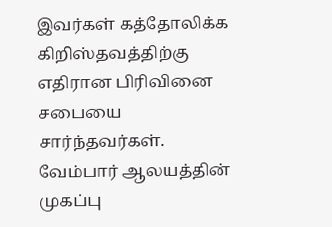இவர்கள் கத்தோலிக்க கிறிஸ்தவத்திற்கு எதிரான பிரிவினை சபையை சார்ந்தவர்கள். வேம்பார் ஆலயத்தின் முகப்பு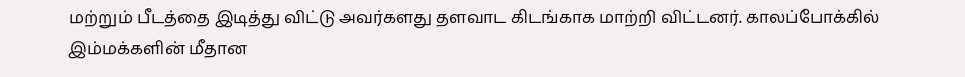மற்றும் பீடத்தை இடித்து விட்டு அவர்களது தளவாட கிடங்காக மாற்றி விட்டனர். காலப்போக்கில் இம்மக்களின் மீதான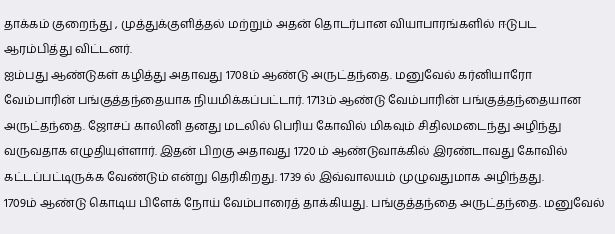தாக்கம் குறைந்து , முத்துக்குளித்தல் மற்றும் அதன் தொடர்பான வியாபாரங்களில் ஈடுபட ஆரம்பித்து விட்டனர்.
ஐம்பது ஆண்டுகள் கழித்து அதாவது 1708ம் ஆண்டு அருட்தந்தை. மனுவேல் கர்னியாரோ வேம்பாரின் பங்குத்தந்தையாக நியமிக்கப்பட்டார். 1713ம் ஆண்டு வேம்பாரின் பங்குத்தந்தையான அருட்தந்தை. ஜோசப் காலினி தனது மடலில் பெரிய கோவில் மிகவும் சிதிலமடைந்து அழிந்து வருவதாக எழுதியுள்ளார். இதன் பிறகு அதாவது 1720 ம் ஆண்டுவாக்கில் இரண்டாவது கோவில் கட்டப்பட்டிருக்க வேண்டும் என்று தெரிகிறது. 1739 ல் இவ்வாலயம் முழுவதுமாக அழிந்தது.
1709ம் ஆண்டு கொடிய பிளேக் நோய் வேம்பாரைத் தாக்கியது. பங்குத்தந்தை அருட்தந்தை. மனுவேல்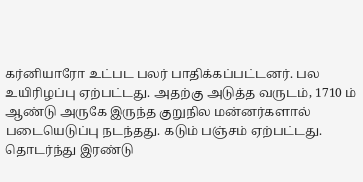கர்னியாரோ உட்பட பலர் பாதிக்கப்பட்டனர். பல உயிரிழப்பு ஏற்பட்டது. அதற்கு அடுத்த வருடம், 1710 ம் ஆண்டு அருகே இருந்த குறுநில மன்னர்களால் படையெடுப்பு நடந்தது. கடும் பஞ்சம் ஏற்பட்டது. தொடர்ந்து இரண்டு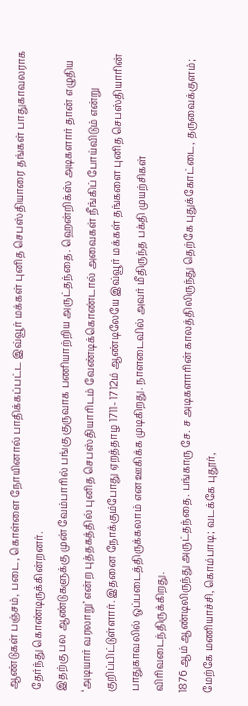ஆண்டுகள் பஞ்சம், படை, கொள்ளை நோயினால் பாதிக்கப்பட்ட இவ்வூர் மக்கள் புனித செபஸ்தியாரை தங்கள் பாதுகாவலராக தேர்ந்து கொண்டிருக்கின்றனர்.
இதற்கு பல ஆண்டுகளுக்கு முன் வேம்பாரில் பங்கு குருவாக பணியாற்றிய அருட்தந்தை. ஹென்றிக்ஸ் அடிகளார் தான் எழுதிய ‘அடியார் வரலாறு’ என்ற புத்தகத்தில் புனித செபஸ்தியாரிடம் வேண்டிக்கொண்டால் அவைகள் நீங்கிப் போய்விடும் என்று குறிப்பிட்டுள்ளார். இதனை நோக்கும்போது ஏறத்தாழ 1711- 1712ம் ஆண்டிலேயே இவ்வூர் மக்கள் தங்களை புனித செபஸ்தியாரின் பாதுகாவலில் ஒப்படைத்திருக்கலாம் என ஊகிக்க முடிகிறது. நாளடைவில் அவர் மீதிருந்த பக்தி முயற்சிகள் விரிவடைந்திருக்கிறது.
1876 ஆம் ஆண்டிலிருந்து அருட்தந்தை. பங்காரு சே. ச அடிகளாரின் காலத்திலிருந்து தெற்கே புதுக்கோட்டை, தருவைக்குளம்; மேற்கே மணியாச்சி, கொம்பாடி; வடக்கே புதூர்,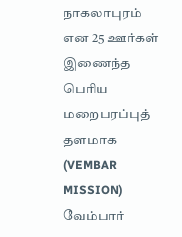நாகலாபுரம் என 25 ஊர்கள் இணைந்த பெரிய மறைபரப்புத் தளமாக (VEMBAR MISSION) வேம்பார்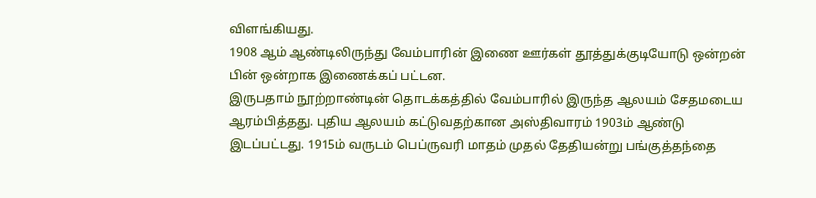விளங்கியது.
1908 ஆம் ஆண்டிலிருந்து வேம்பாரின் இணை ஊர்கள் தூத்துக்குடியோடு ஒன்றன் பின் ஒன்றாக இணைக்கப் பட்டன.
இருபதாம் நூற்றாண்டின் தொடக்கத்தில் வேம்பாரில் இருந்த ஆலயம் சேதமடைய ஆரம்பித்தது. புதிய ஆலயம் கட்டுவதற்கான அஸ்திவாரம் 1903ம் ஆண்டு இடப்பட்டது. 1915ம் வருடம் பெப்ருவரி மாதம் முதல் தேதியன்று பங்குத்தந்தை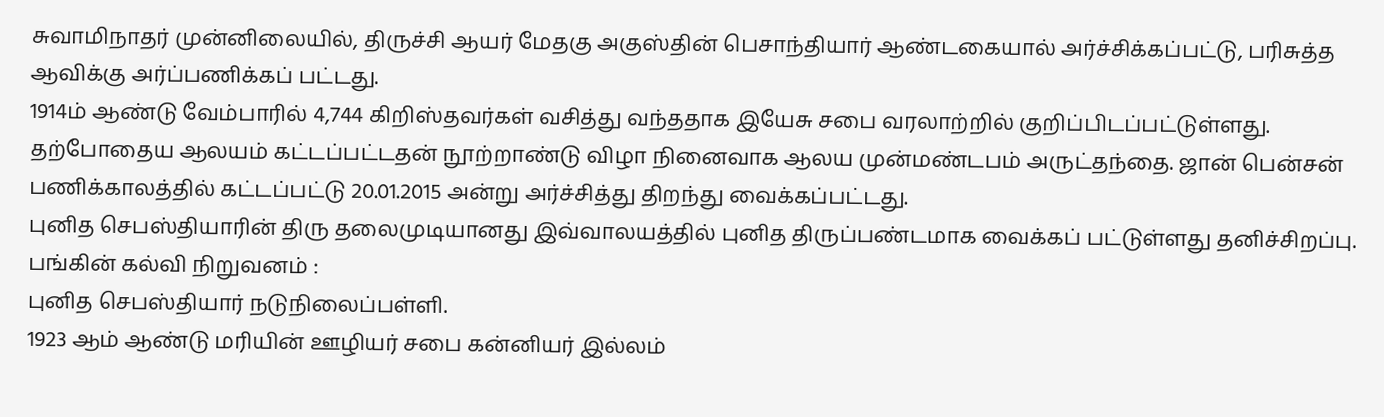சுவாமிநாதர் முன்னிலையில், திருச்சி ஆயர் மேதகு அகுஸ்தின் பெசாந்தியார் ஆண்டகையால் அர்ச்சிக்கப்பட்டு, பரிசுத்த ஆவிக்கு அர்ப்பணிக்கப் பட்டது.
1914ம் ஆண்டு வேம்பாரில் 4,744 கிறிஸ்தவர்கள் வசித்து வந்ததாக இயேசு சபை வரலாற்றில் குறிப்பிடப்பட்டுள்ளது.
தற்போதைய ஆலயம் கட்டப்பட்டதன் நூற்றாண்டு விழா நினைவாக ஆலய முன்மண்டபம் அருட்தந்தை. ஜான் பென்சன் பணிக்காலத்தில் கட்டப்பட்டு 20.01.2015 அன்று அர்ச்சித்து திறந்து வைக்கப்பட்டது.
புனித செபஸ்தியாரின் திரு தலைமுடியானது இவ்வாலயத்தில் புனித திருப்பண்டமாக வைக்கப் பட்டுள்ளது தனிச்சிறப்பு.
பங்கின் கல்வி நிறுவனம் :
புனித செபஸ்தியார் நடுநிலைப்பள்ளி.
1923 ஆம் ஆண்டு மரியின் ஊழியர் சபை கன்னியர் இல்லம்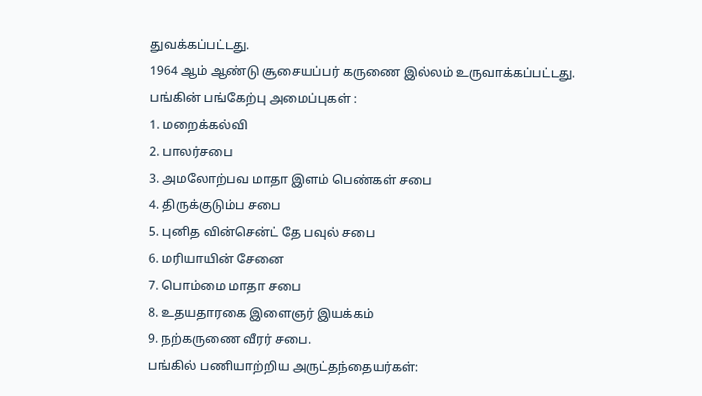துவக்கப்பட்டது.
1964 ஆம் ஆண்டு சூசையப்பர் கருணை இல்லம் உருவாக்கப்பட்டது.
பங்கின் பங்கேற்பு அமைப்புகள் :
1. மறைக்கல்வி
2. பாலர்சபை
3. அமலோற்பவ மாதா இளம் பெண்கள் சபை
4. திருக்குடும்ப சபை
5. புனித வின்சென்ட் தே பவுல் சபை
6. மரியாயின் சேனை
7. பொம்மை மாதா சபை
8. உதயதாரகை இளைஞர் இயக்கம்
9. நற்கருணை வீரர் சபை.
பங்கில் பணியாற்றிய அருட்தந்தையர்கள்: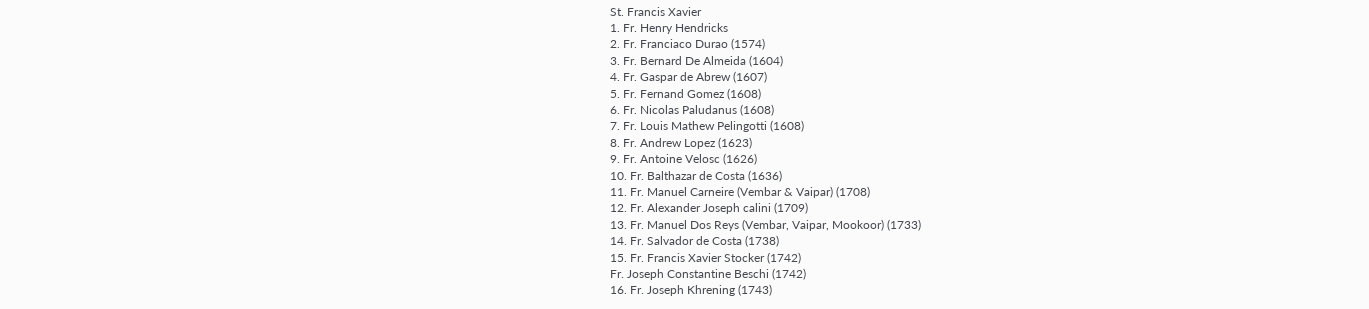St. Francis Xavier
1. Fr. Henry Hendricks
2. Fr. Franciaco Durao (1574)
3. Fr. Bernard De Almeida (1604)
4. Fr. Gaspar de Abrew (1607)
5. Fr. Fernand Gomez (1608)
6. Fr. Nicolas Paludanus (1608)
7. Fr. Louis Mathew Pelingotti (1608)
8. Fr. Andrew Lopez (1623)
9. Fr. Antoine Velosc (1626)
10. Fr. Balthazar de Costa (1636)
11. Fr. Manuel Carneire (Vembar & Vaipar) (1708)
12. Fr. Alexander Joseph calini (1709)
13. Fr. Manuel Dos Reys (Vembar, Vaipar, Mookoor) (1733)
14. Fr. Salvador de Costa (1738)
15. Fr. Francis Xavier Stocker (1742)
Fr. Joseph Constantine Beschi (1742)
16. Fr. Joseph Khrening (1743)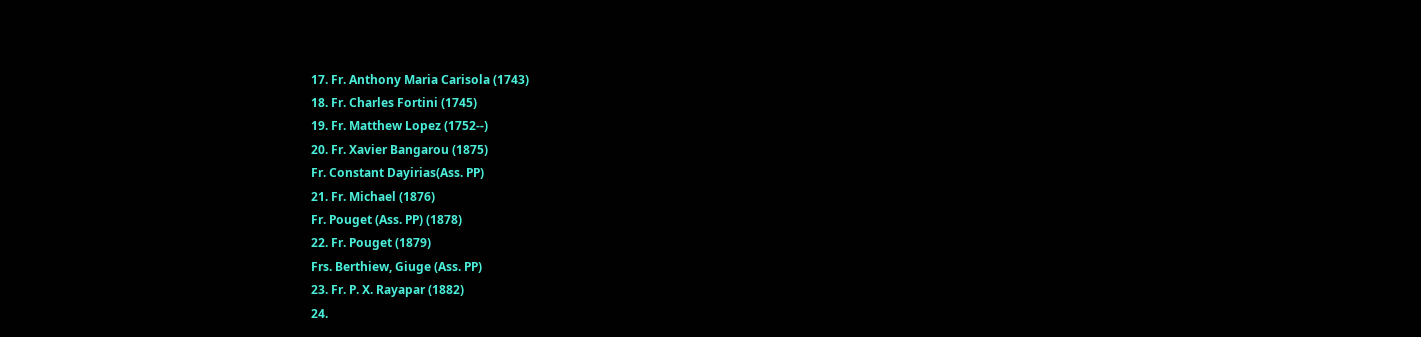17. Fr. Anthony Maria Carisola (1743)
18. Fr. Charles Fortini (1745)
19. Fr. Matthew Lopez (1752--)
20. Fr. Xavier Bangarou (1875)
Fr. Constant Dayirias(Ass. PP)
21. Fr. Michael (1876)
Fr. Pouget (Ass. PP) (1878)
22. Fr. Pouget (1879)
Frs. Berthiew, Giuge (Ass. PP)
23. Fr. P. X. Rayapar (1882)
24.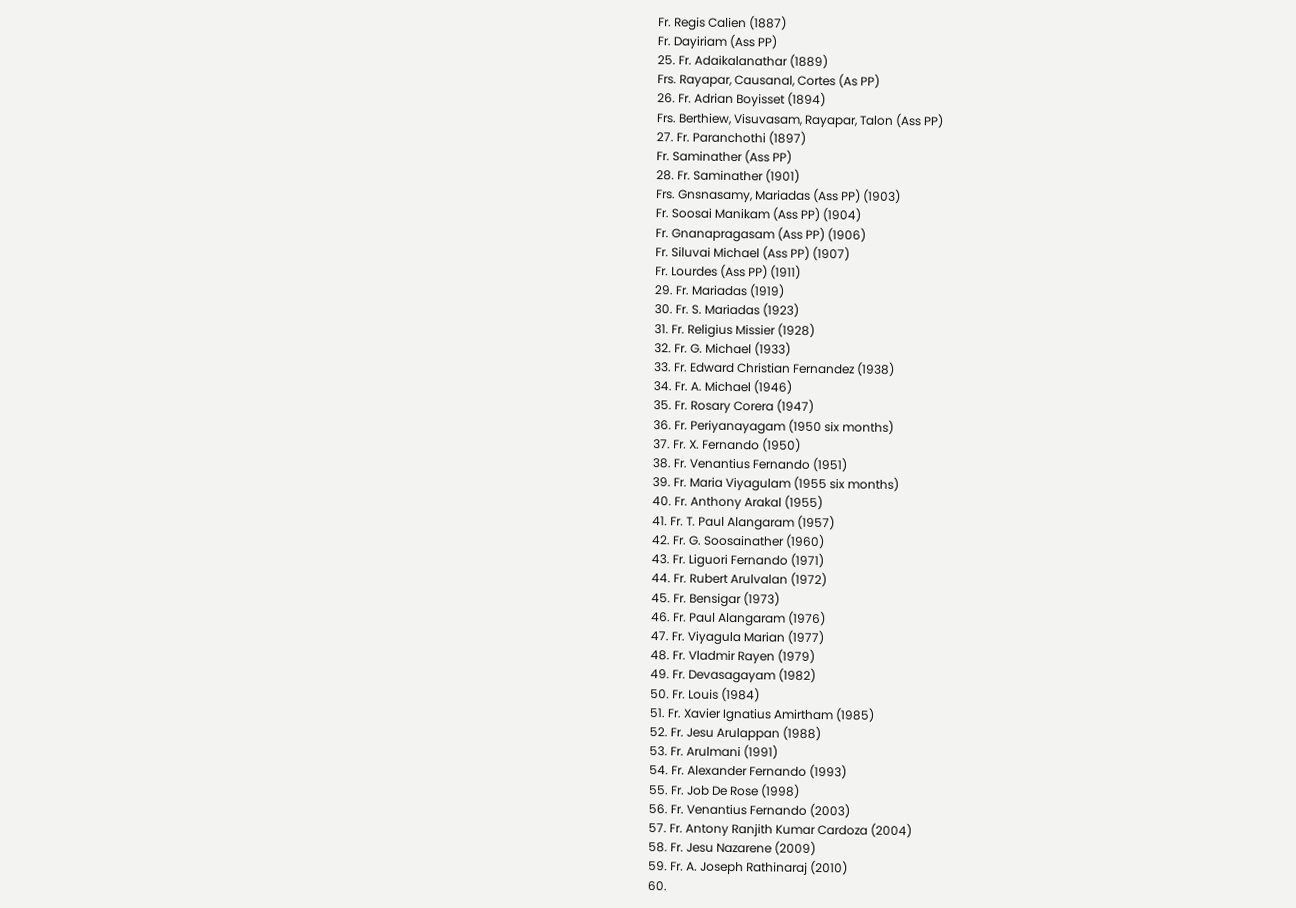Fr. Regis Calien (1887)
Fr. Dayiriam (Ass PP)
25. Fr. Adaikalanathar (1889)
Frs. Rayapar, Causanal, Cortes (As PP)
26. Fr. Adrian Boyisset (1894)
Frs. Berthiew, Visuvasam, Rayapar, Talon (Ass PP)
27. Fr. Paranchothi (1897)
Fr. Saminather (Ass PP)
28. Fr. Saminather (1901)
Frs. Gnsnasamy, Mariadas (Ass PP) (1903)
Fr. Soosai Manikam (Ass PP) (1904)
Fr. Gnanapragasam (Ass PP) (1906)
Fr. Siluvai Michael (Ass PP) (1907)
Fr. Lourdes (Ass PP) (1911)
29. Fr. Mariadas (1919)
30. Fr. S. Mariadas (1923)
31. Fr. Religius Missier (1928)
32. Fr. G. Michael (1933)
33. Fr. Edward Christian Fernandez (1938)
34. Fr. A. Michael (1946)
35. Fr. Rosary Corera (1947)
36. Fr. Periyanayagam (1950 six months)
37. Fr. X. Fernando (1950)
38. Fr. Venantius Fernando (1951)
39. Fr. Maria Viyagulam (1955 six months)
40. Fr. Anthony Arakal (1955)
41. Fr. T. Paul Alangaram (1957)
42. Fr. G. Soosainather (1960)
43. Fr. Liguori Fernando (1971)
44. Fr. Rubert Arulvalan (1972)
45. Fr. Bensigar (1973)
46. Fr. Paul Alangaram (1976)
47. Fr. Viyagula Marian (1977)
48. Fr. Vladmir Rayen (1979)
49. Fr. Devasagayam (1982)
50. Fr. Louis (1984)
51. Fr. Xavier Ignatius Amirtham (1985)
52. Fr. Jesu Arulappan (1988)
53. Fr. Arulmani (1991)
54. Fr. Alexander Fernando (1993)
55. Fr. Job De Rose (1998)
56. Fr. Venantius Fernando (2003)
57. Fr. Antony Ranjith Kumar Cardoza (2004)
58. Fr. Jesu Nazarene (2009)
59. Fr. A. Joseph Rathinaraj (2010)
60.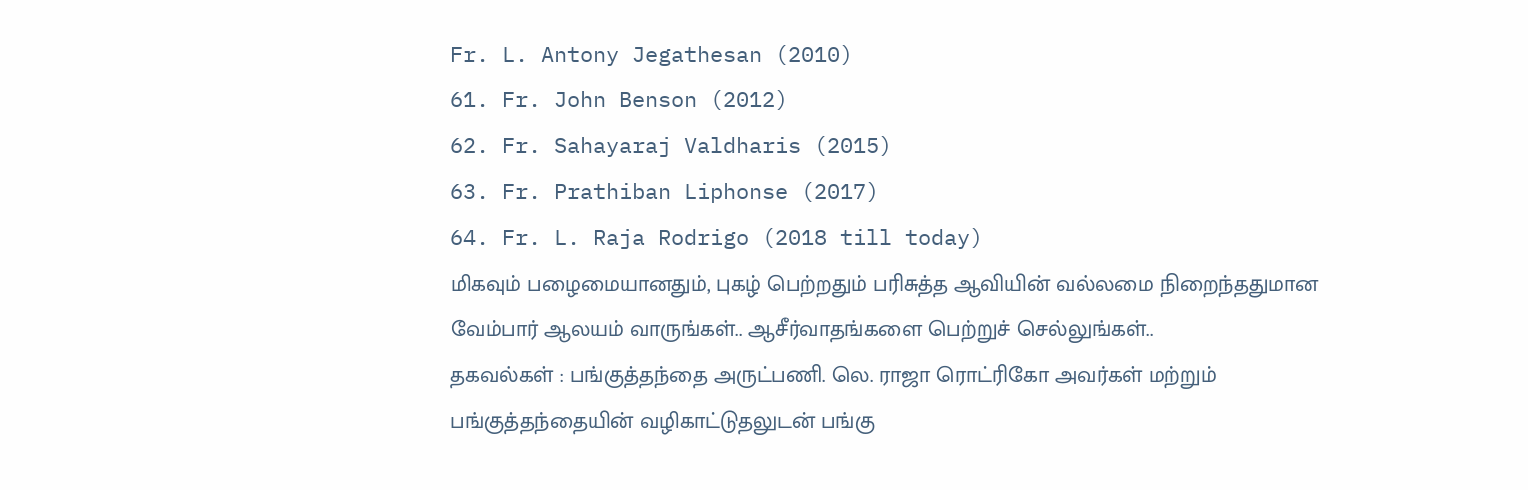Fr. L. Antony Jegathesan (2010)
61. Fr. John Benson (2012)
62. Fr. Sahayaraj Valdharis (2015)
63. Fr. Prathiban Liphonse (2017)
64. Fr. L. Raja Rodrigo (2018 till today)
மிகவும் பழைமையானதும், புகழ் பெற்றதும் பரிசுத்த ஆவியின் வல்லமை நிறைந்ததுமான வேம்பார் ஆலயம் வாருங்கள்.. ஆசீர்வாதங்களை பெற்றுச் செல்லுங்கள்..
தகவல்கள் : பங்குத்தந்தை அருட்பணி. லெ. ராஜா ரொட்ரிகோ அவர்கள் மற்றும் பங்குத்தந்தையின் வழிகாட்டுதலுடன் பங்கு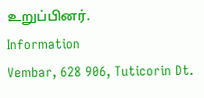உறுப்பினர்.
Information
Vembar, 628 906, Tuticorin Dt.